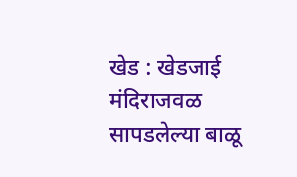खेड : खेडजाई मंदिराजवळ सापडलेल्या बाळू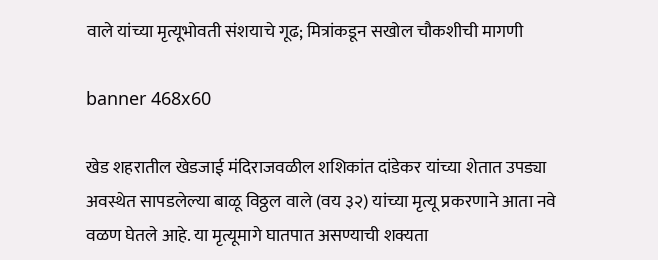वाले यांच्या मृत्यूभोवती संशयाचे गूढ; मित्रांकडून सखोल चौकशीची मागणी

banner 468x60

खेड शहरातील खेडजाई मंदिराजवळील शशिकांत दांडेकर यांच्या शेतात उपड्या अवस्थेत सापडलेल्या बाळू विठ्ठल वाले (वय ३२) यांच्या मृत्यू प्रकरणाने आता नवे वळण घेतले आहे. या मृत्यूमागे घातपात असण्याची शक्यता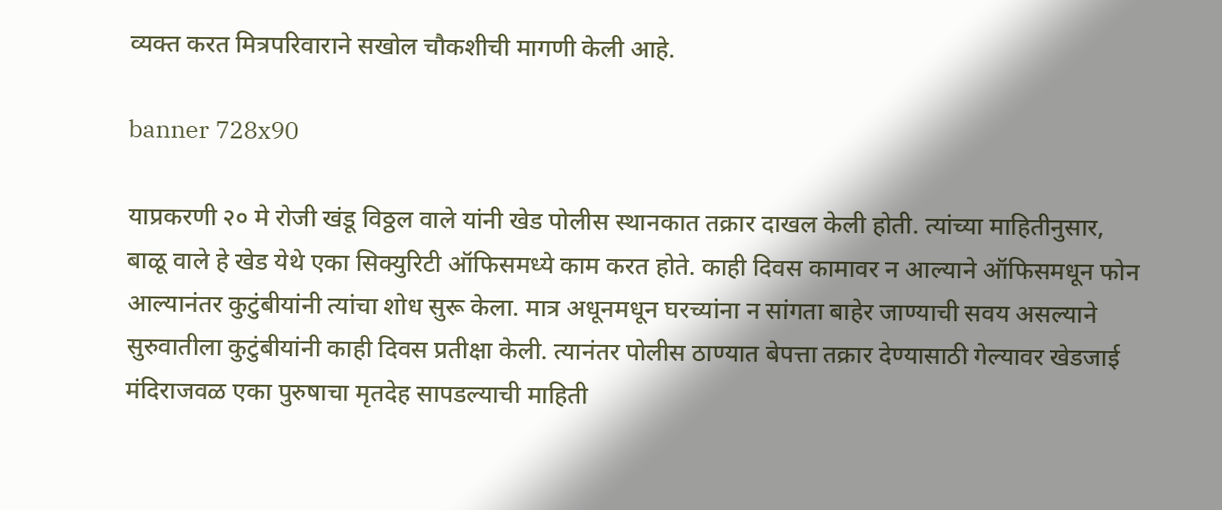व्यक्त करत मित्रपरिवाराने सखोल चौकशीची मागणी केली आहे.

banner 728x90

याप्रकरणी २० मे रोजी खंडू विठ्ठल वाले यांनी खेड पोलीस स्थानकात तक्रार दाखल केली होती. त्यांच्या माहितीनुसार, बाळू वाले हे खेड येथे एका सिक्युरिटी ऑफिसमध्ये काम करत होते. काही दिवस कामावर न आल्याने ऑफिसमधून फोन आल्यानंतर कुटुंबीयांनी त्यांचा शोध सुरू केला. मात्र अधूनमधून घरच्यांना न सांगता बाहेर जाण्याची सवय असल्याने सुरुवातीला कुटुंबीयांनी काही दिवस प्रतीक्षा केली. त्यानंतर पोलीस ठाण्यात बेपत्ता तक्रार देण्यासाठी गेल्यावर खेडजाई मंदिराजवळ एका पुरुषाचा मृतदेह सापडल्याची माहिती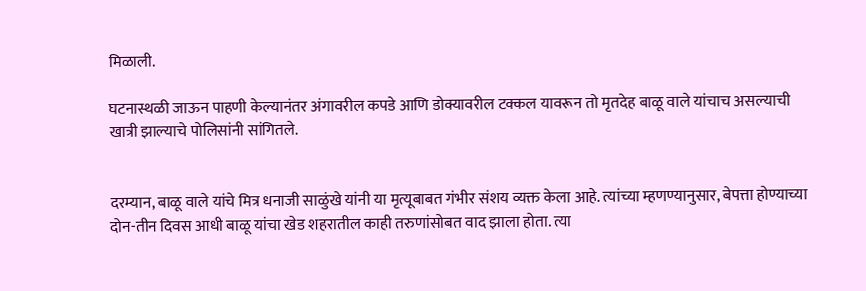मिळाली.

घटनास्थळी जाऊन पाहणी केल्यानंतर अंगावरील कपडे आणि डोक्यावरील टक्कल यावरून तो मृतदेह बाळू वाले यांचाच असल्याची खात्री झाल्याचे पोलिसांनी सांगितले.


दरम्यान, बाळू वाले यांचे मित्र धनाजी साळुंखे यांनी या मृत्यूबाबत गंभीर संशय व्यक्त केला आहे. त्यांच्या म्हणण्यानुसार, बेपत्ता होण्याच्या दोन-तीन दिवस आधी बाळू यांचा खेड शहरातील काही तरुणांसोबत वाद झाला होता. त्या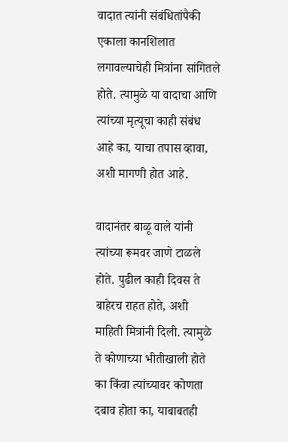वादात त्यांनी संबंधितांपैकी एकाला कानशिलात लगावल्याचेही मित्रांना सांगितले होते. त्यामुळे या वादाचा आणि त्यांच्या मृत्यूचा काही संबंध आहे का, याचा तपास व्हावा, अशी मागणी होत आहे.

वादानंतर बाळू वाले यांनी त्यांच्या रूमवर जाणे टाळले होते. पुढील काही दिवस ते बाहेरच राहत होते, अशी माहिती मित्रांनी दिली. त्यामुळे ते कोणाच्या भीतीखाली होते का किंवा त्यांच्यावर कोणता दबाव होता का, याबाबतही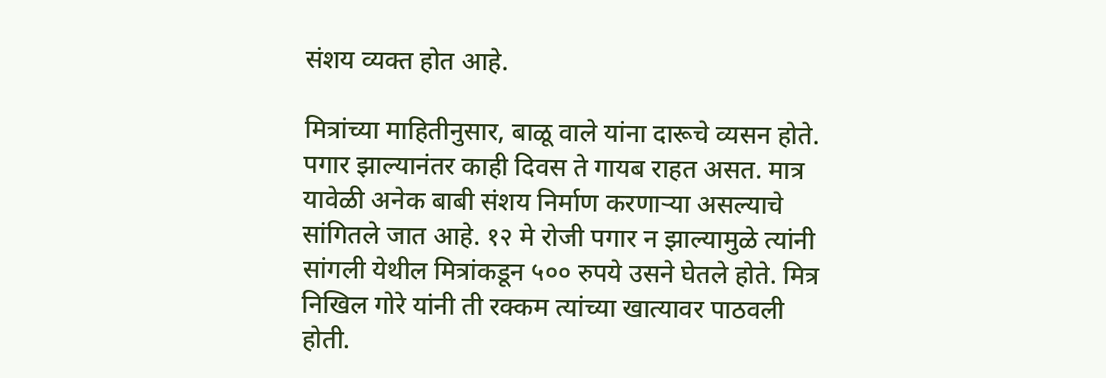संशय व्यक्त होत आहे.

मित्रांच्या माहितीनुसार, बाळू वाले यांना दारूचे व्यसन होते. पगार झाल्यानंतर काही दिवस ते गायब राहत असत. मात्र यावेळी अनेक बाबी संशय निर्माण करणाऱ्या असल्याचे सांगितले जात आहे. १२ मे रोजी पगार न झाल्यामुळे त्यांनी सांगली येथील मित्रांकडून ५०० रुपये उसने घेतले होते. मित्र निखिल गोरे यांनी ती रक्कम त्यांच्या खात्यावर पाठवली होती.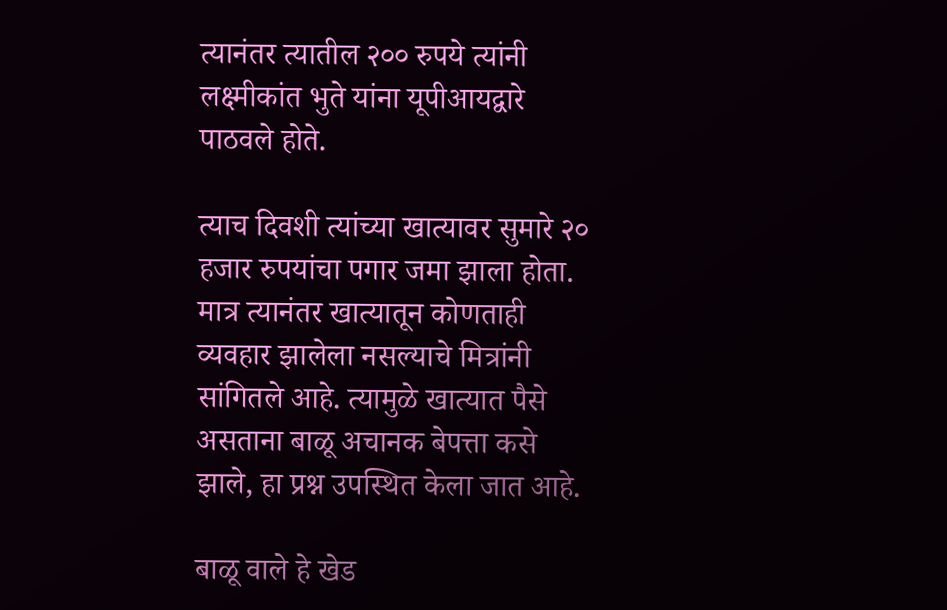त्यानंतर त्यातील २०० रुपये त्यांनी लक्ष्मीकांत भुते यांना यूपीआयद्वारे पाठवले होते.

त्याच दिवशी त्यांच्या खात्यावर सुमारे २० हजार रुपयांचा पगार जमा झाला होता. मात्र त्यानंतर खात्यातून कोणताही व्यवहार झालेला नसल्याचे मित्रांनी सांगितले आहे. त्यामुळे खात्यात पैसे असताना बाळू अचानक बेपत्ता कसे झाले, हा प्रश्न उपस्थित केला जात आहे.

बाळू वाले हे खेड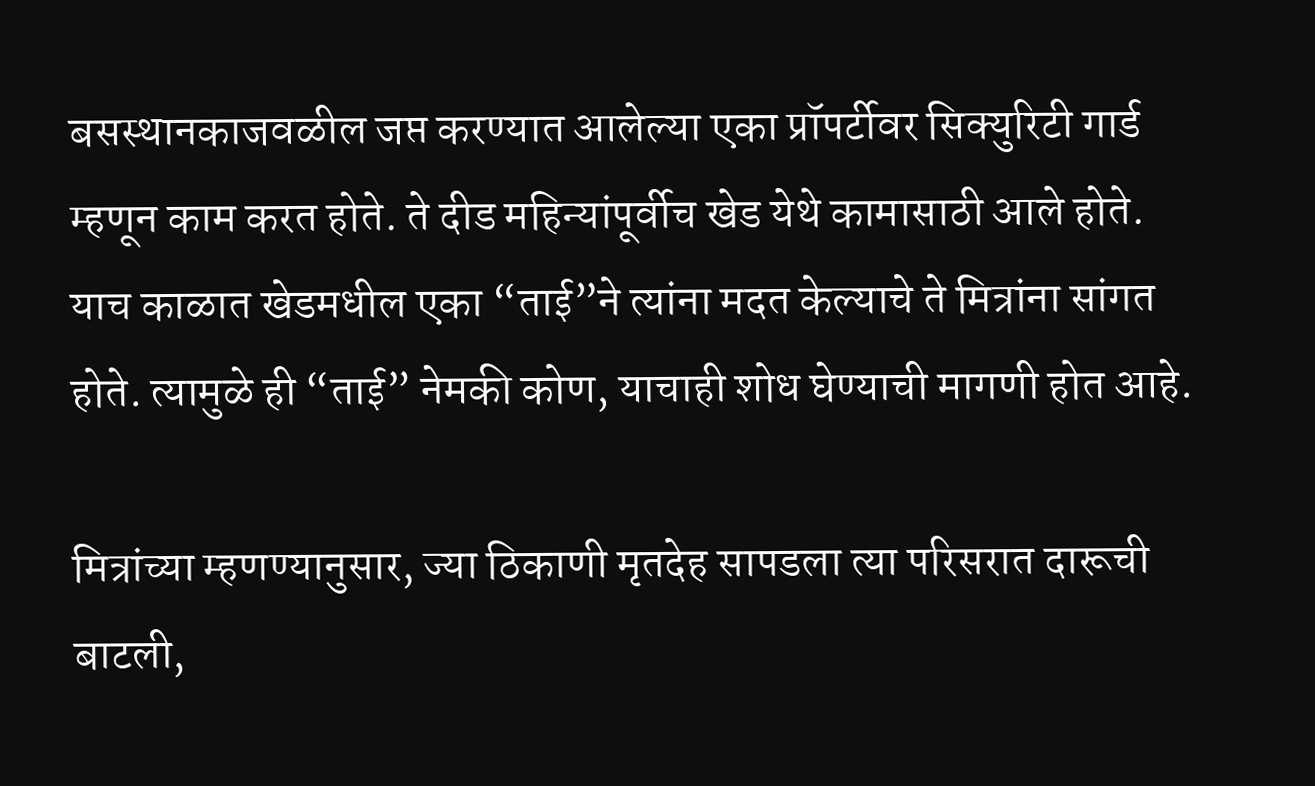बसस्थानकाजवळील जप्त करण्यात आलेल्या एका प्रॉपर्टीवर सिक्युरिटी गार्ड म्हणून काम करत होते. ते दीड महिन्यांपूर्वीच खेड येथे कामासाठी आले होते. याच काळात खेडमधील एका “ताई”ने त्यांना मदत केल्याचे ते मित्रांना सांगत होते. त्यामुळे ही “ताई” नेमकी कोण, याचाही शोध घेण्याची मागणी होत आहे.

मित्रांच्या म्हणण्यानुसार, ज्या ठिकाणी मृतदेह सापडला त्या परिसरात दारूची बाटली,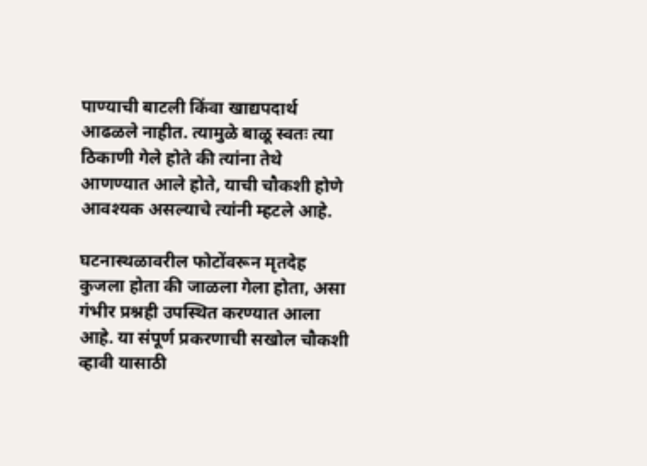पाण्याची बाटली किंवा खाद्यपदार्थ आढळले नाहीत. त्यामुळे बाळू स्वतः त्या ठिकाणी गेले होते की त्यांना तेथे आणण्यात आले होते, याची चौकशी होणे आवश्यक असल्याचे त्यांनी म्हटले आहे.

घटनास्थळावरील फोटोंवरून मृतदेह कुजला होता की जाळला गेला होता, असा गंभीर प्रश्नही उपस्थित करण्यात आला आहे. या संपूर्ण प्रकरणाची सखोल चौकशी व्हावी यासाठी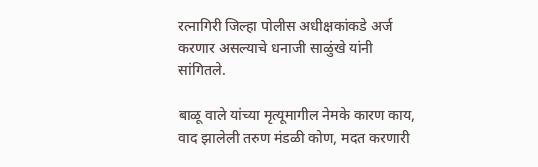रत्नागिरी जिल्हा पोलीस अधीक्षकांकडे अर्ज करणार असल्याचे धनाजी साळुंखे यांनी सांगितले.

बाळू वाले यांच्या मृत्यूमागील नेमके कारण काय, वाद झालेली तरुण मंडळी कोण, मदत करणारी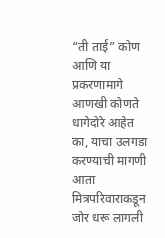“ती ताई” कोण आणि या प्रकरणामागे आणखी कोणते धागेदोरे आहेत का, याचा उलगडा करण्याची मागणी आता मित्रपरिवाराकडून जोर धरू लागली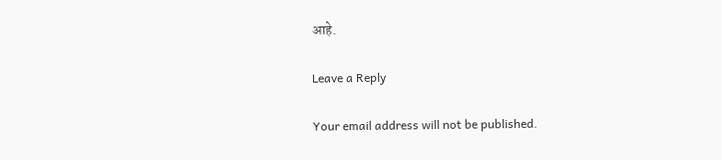आहे.

Leave a Reply

Your email address will not be published.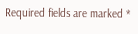Required fields are marked *